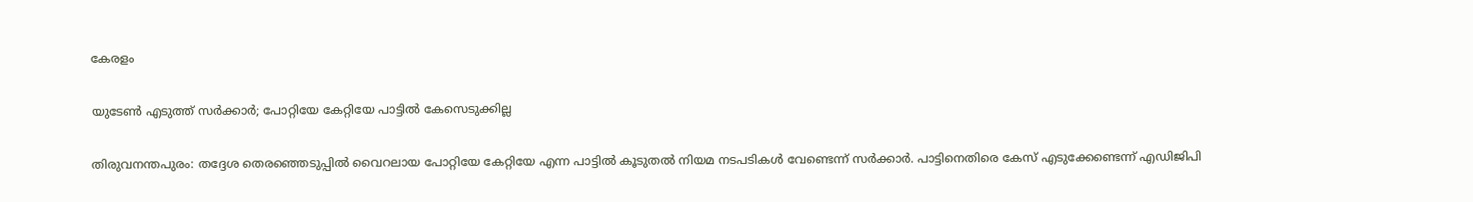കേരളം

യുടേണ്‍ എടുത്ത് സര്‍ക്കാര്‍; പോറ്റിയേ കേറ്റിയേ പാട്ടിൽ കേസെടുക്കില്ല

തിരുവനന്തപുരം: തദ്ദേശ തെര‍ഞ്ഞെടുപ്പിൽ വൈറലായ പോറ്റിയേ കേറ്റിയേ എന്ന പാട്ടിൽ കൂടുതൽ നിയമ നടപടികൾ വേണ്ടെന്ന് സര്‍ക്കാര്‍. പാട്ടിനെതിരെ കേസ് എടുക്കേണ്ടെന്ന് എഡിജിപി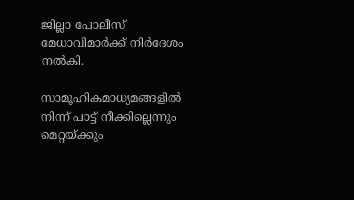ജില്ലാ പോലീസ് മേധാവിമാര്‍ക്ക് നിര്‍ദേശം നൽകി.

സാമൂഹികമാധ്യമങ്ങളിൽ‌ നിന്ന് പാട്ട് നീക്കില്ലെന്നും മെറ്റയ്ക്കും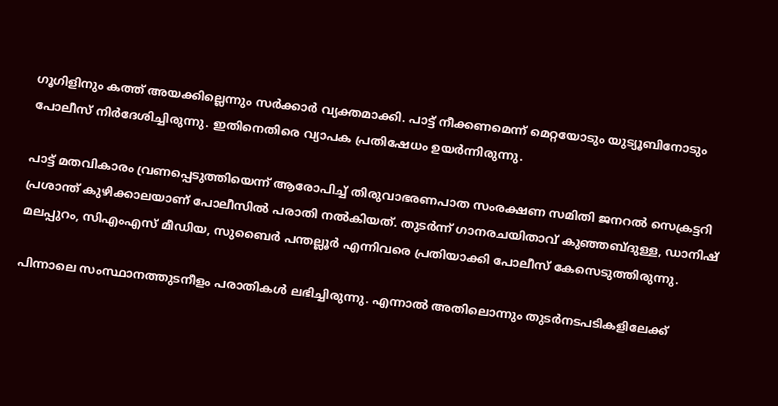ഗൂഗിളിനും കത്ത് അയക്കില്ലെന്നും സർക്കാർ വ്യക്തമാക്കി. പാട്ട് നീക്കണമെന്ന് മെറ്റയോടും യുട്യൂബിനോടും പോലീസ് നിർദേശിച്ചിരുന്നു. ഇതിനെതിരെ വ്യാപക പ്രതിഷേധം ഉയർന്നിരുന്നു.

പാട്ട് മതവികാരം വ്രണപ്പെടുത്തിയെന്ന് ആരോപിച്ച് തിരുവാഭരണപാത സംരക്ഷണ സമിതി ജനറല്‍ സെക്രട്ടറി പ്രശാന്ത് കുഴിക്കാലയാണ് പോലീസിൽ പരാതി നൽകിയത്. തുടർന്ന് ഗാനരചയിതാവ് കുഞ്ഞബ്ദുള്ള, ഡാനിഷ് മലപ്പുറം, സിഎംഎസ് മീഡിയ, സുബൈര്‍ പന്തല്ലൂര്‍ എന്നിവരെ പ്രതിയാക്കി പോലീസ് കേസെടുത്തിരുന്നു.

പിന്നാലെ സംസ്ഥാനത്തുടനീളം പരാതികള്‍ ലഭിച്ചിരുന്നു. എന്നാല്‍ അതിലൊന്നും തുടര്‍നടപടികളിലേക്ക്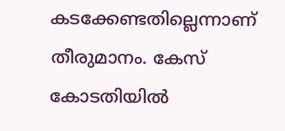കടക്കേണ്ടതില്ലെന്നാണ് തീരുമാനം. കേസ് കോടതിയിൽ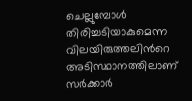ചെല്ലുമ്പോൾ തിരിച്ചടിയാകുമെന്ന വിലയിരുത്തലിന്‍റെ അടിസ്ഥാനത്തിലാണ് സര്‍ക്കാര്‍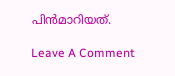പിൻമാറിയത്.

Leave A Comment